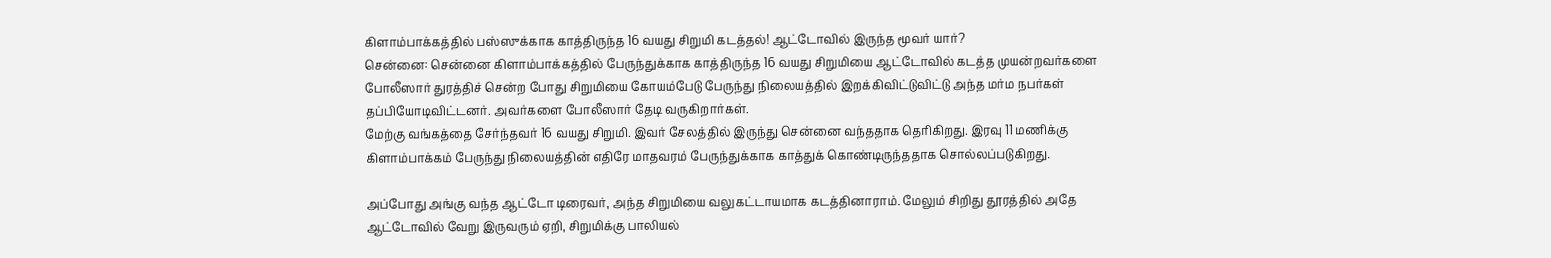கிளாம்பாக்கத்தில் பஸ்ஸுக்காக காத்திருந்த 16 வயது சிறுமி கடத்தல்! ஆட்டோவில் இருந்த மூவர் யார்?
சென்னை: சென்னை கிளாம்பாக்கத்தில் பேருந்துக்காக காத்திருந்த 16 வயது சிறுமியை ஆட்டோவில் கடத்த முயன்றவர்களை போலீஸார் துரத்திச் சென்ற போது சிறுமியை கோயம்பேடு பேருந்து நிலையத்தில் இறக்கிவிட்டுவிட்டு அந்த மர்ம நபர்கள் தப்பியோடிவிட்டனர். அவர்களை போலீஸார் தேடி வருகிறார்கள்.
மேற்கு வங்கத்தை சேர்ந்தவர் 16 வயது சிறுமி. இவர் சேலத்தில் இருந்து சென்னை வந்ததாக தெரிகிறது. இரவு 11 மணிக்கு கிளாம்பாக்கம் பேருந்து நிலையத்தின் எதிரே மாதவரம் பேருந்துக்காக காத்துக் கொண்டிருந்ததாக சொல்லப்படுகிறது.

அப்போது அங்கு வந்த ஆட்டோ டிரைவர், அந்த சிறுமியை வலுகட்டாயமாக கடத்தினாராம். மேலும் சிறிது தூரத்தில் அதே ஆட்டோவில் வேறு இருவரும் ஏறி, சிறுமிக்கு பாலியல்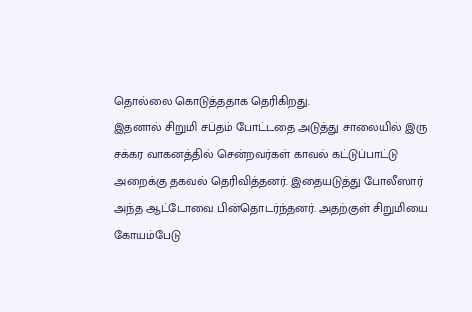தொல்லை கொடுத்ததாக தெரிகிறது.
இதனால் சிறுமி சப்தம் போட்டதை அடுத்து சாலையில் இரு சக்கர வாகனத்தில் சென்றவர்கள் காவல் கட்டுப்பாட்டு அறைக்கு தகவல் தெரிவித்தனர். இதையடுத்து போலீஸார் அந்த ஆட்டோவை பின்தொடர்ந்தனர். அதற்குள் சிறுமியை கோயம்பேடு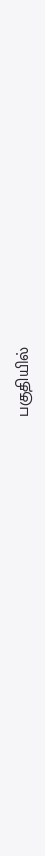பகுதியில்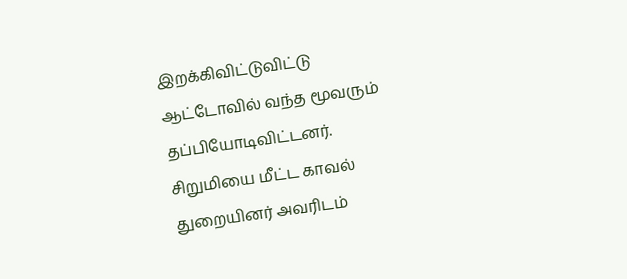இறக்கிவிட்டுவிட்டு ஆட்டோவில் வந்த மூவரும் தப்பியோடிவிட்டனர்.
சிறுமியை மீட்ட காவல் துறையினர் அவரிடம்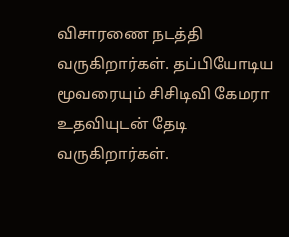விசாரணை நடத்தி வருகிறார்கள். தப்பியோடிய மூவரையும் சிசிடிவி கேமரா உதவியுடன் தேடி வருகிறார்கள்.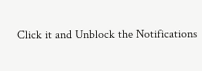Click it and Unblock the Notifications